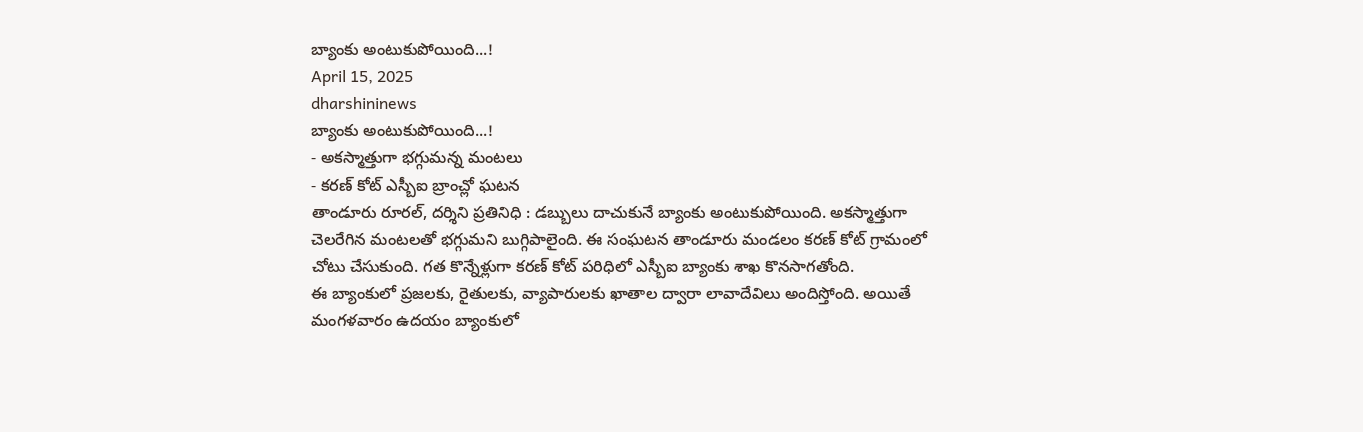బ్యాంకు అంటుకుపోయింది...!
April 15, 2025
dharshininews
బ్యాంకు అంటుకుపోయింది...!
- అకస్మాత్తుగా భగ్గుమన్న మంటలు
- కరణ్ కోట్ ఎస్బీఐ బ్రాంచ్లో ఘటన
తాండూరు రూరల్, దర్శిని ప్రతినిధి : డబ్బులు దాచుకునే బ్యాంకు అంటుకుపోయింది. అకస్మాత్తుగా చెలరేగిన మంటలతో భగ్గుమని బుగ్గిపాలైంది. ఈ సంఘటన తాండూరు మండలం కరణ్ కోట్ గ్రామంలో చోటు చేసుకుంది. గత కొన్నేళ్లుగా కరణ్ కోట్ పరిధిలో ఎస్బీఐ బ్యాంకు శాఖ కొనసాగతోంది.
ఈ బ్యాంకులో ప్రజలకు, రైతులకు, వ్యాపారులకు ఖాతాల ద్వారా లావాదేవిలు అందిస్తోంది. అయితే మంగళవారం ఉదయం బ్యాంకులో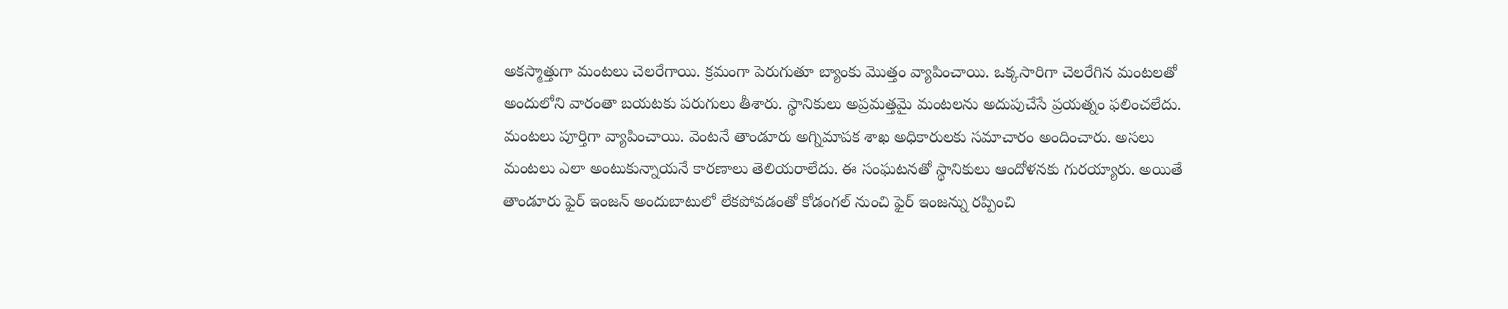అకస్మాత్తుగా మంటలు చెలరేగాయి. క్రమంగా పెరుగుతూ బ్యాంకు మొత్తం వ్యాపించాయి. ఒక్కసారిగా చెలరేగిన మంటలతో అందులోని వారంతా బయటకు పరుగులు తీశారు. స్థానికులు అప్రమత్తమై మంటలను అదుపుచేసే ప్రయత్నం ఫలించలేదు. మంటలు పూర్తిగా వ్యాపించాయి. వెంటనే తాండూరు అగ్నిమాపక శాఖ అధికారులకు సమాచారం అందించారు. అసలు మంటలు ఎలా అంటుకున్నాయనే కారణాలు తెలియరాలేదు. ఈ సంఘటనతో స్థానికులు ఆందోళనకు గురయ్యారు. అయితే తాండూరు ఫైర్ ఇంజన్ అందుబాటులో లేకపోవడంతో కోడంగల్ నుంచి ఫైర్ ఇంజన్ను రప్పించి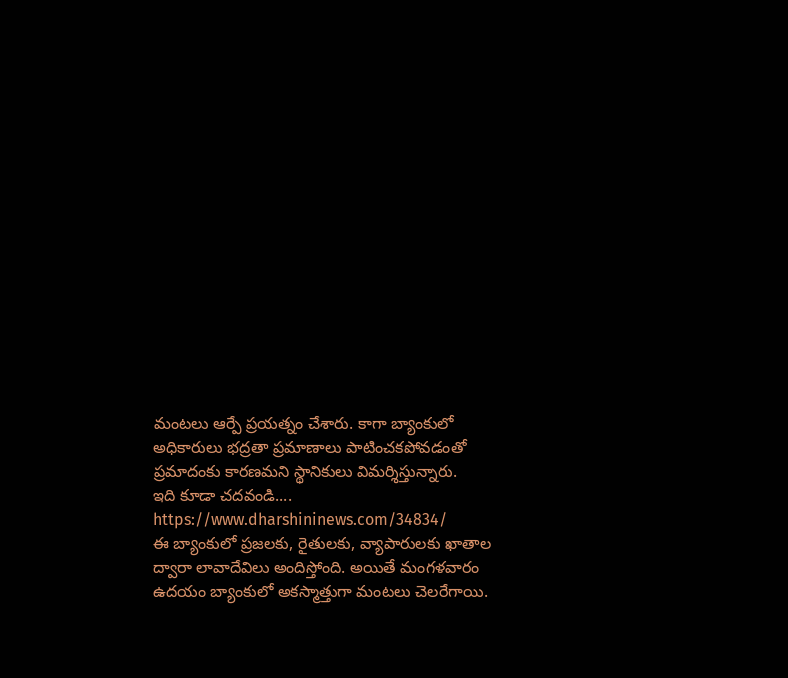మంటలు ఆర్పే ప్రయత్నం చేశారు. కాగా బ్యాంకులో అధికారులు భద్రతా ప్రమాణాలు పాటించకపోవడంతో ప్రమాదంకు కారణమని స్థానికులు విమర్శిస్తున్నారు.
ఇది కూడా చదవండి....
https://www.dharshininews.com/34834/
ఈ బ్యాంకులో ప్రజలకు, రైతులకు, వ్యాపారులకు ఖాతాల ద్వారా లావాదేవిలు అందిస్తోంది. అయితే మంగళవారం ఉదయం బ్యాంకులో అకస్మాత్తుగా మంటలు చెలరేగాయి.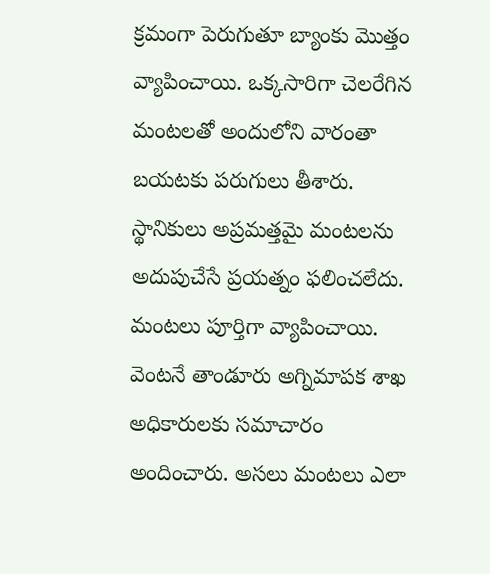క్రమంగా పెరుగుతూ బ్యాంకు మొత్తం వ్యాపించాయి. ఒక్కసారిగా చెలరేగిన మంటలతో అందులోని వారంతా బయటకు పరుగులు తీశారు. స్థానికులు అప్రమత్తమై మంటలను అదుపుచేసే ప్రయత్నం ఫలించలేదు. మంటలు పూర్తిగా వ్యాపించాయి. వెంటనే తాండూరు అగ్నిమాపక శాఖ అధికారులకు సమాచారం అందించారు. అసలు మంటలు ఎలా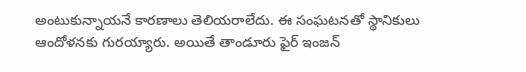అంటుకున్నాయనే కారణాలు తెలియరాలేదు. ఈ సంఘటనతో స్థానికులు ఆందోళనకు గురయ్యారు. అయితే తాండూరు ఫైర్ ఇంజన్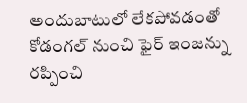అందుబాటులో లేకపోవడంతో కోడంగల్ నుంచి ఫైర్ ఇంజన్ను రప్పించి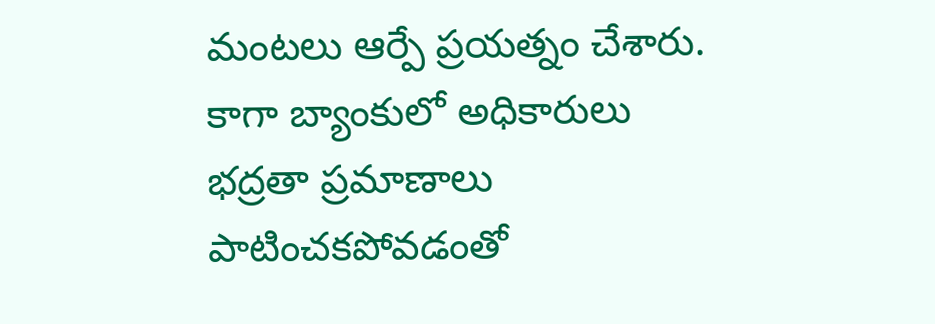మంటలు ఆర్పే ప్రయత్నం చేశారు. కాగా బ్యాంకులో అధికారులు భద్రతా ప్రమాణాలు పాటించకపోవడంతో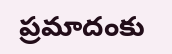ప్రమాదంకు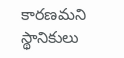కారణమని స్థానికులు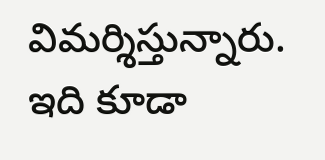విమర్శిస్తున్నారు.
ఇది కూడా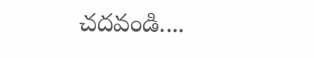చదవండి....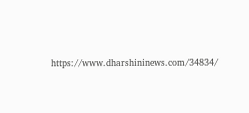https://www.dharshininews.com/34834/